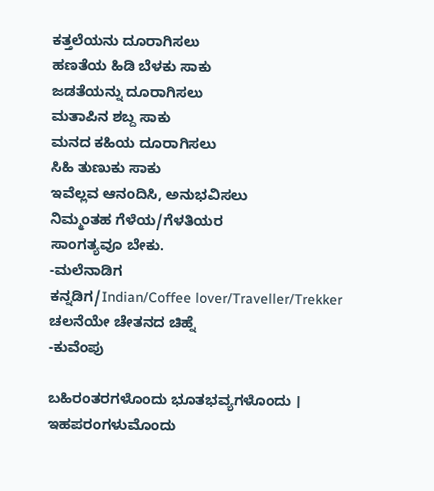ಕತ್ತಲೆಯನು ದೂರಾಗಿಸಲು
ಹಣತೆಯ ಹಿಡಿ ಬೆಳಕು ಸಾಕು
ಜಡತೆಯನ್ನು ದೂರಾಗಿಸಲು
ಮತಾಪಿನ ಶಬ್ದ ಸಾಕು
ಮನದ ಕಹಿಯ ದೂರಾಗಿಸಲು
ಸಿಹಿ ತುಣುಕು ಸಾಕು
ಇವೆಲ್ಲವ ಆನಂದಿಸಿ, ಅನುಭವಿಸಲು
ನಿಮ್ಮಂತಹ ಗೆಳೆಯ/ಗೆಳತಿಯರ
ಸಾಂಗತ್ಯವೂ ಬೇಕು.
-ಮಲೆನಾಡಿಗ
ಕನ್ನಡಿಗ/Indian/Coffee lover/Traveller/Trekker
ಚಲನೆಯೇ ಚೇತನದ ಚಿಹ್ನೆ
-ಕುವೆಂಪು

ಬಹಿರಂತರಗಳೊಂದು ಭೂತಭವ್ಯಗಳೊಂದು ।
ಇಹಪರಂಗಳುಮೊಂದು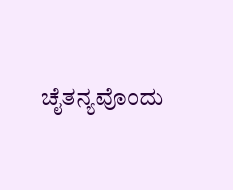ಚೈತನ್ಯವೊಂದು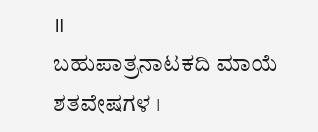॥
ಬಹುಪಾತ್ರನಾಟಕದಿ ಮಾಯೆ ಶತವೇಷಗಳ ।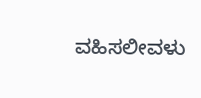ವಹಿಸಲೀವಳು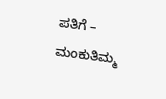ಪತಿಗೆ – ಮಂಕುತಿಮ್ಮ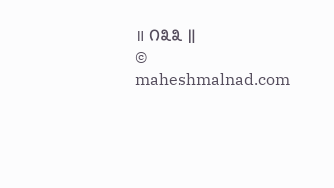॥ ೧೩೩ ॥
© maheshmalnad.com